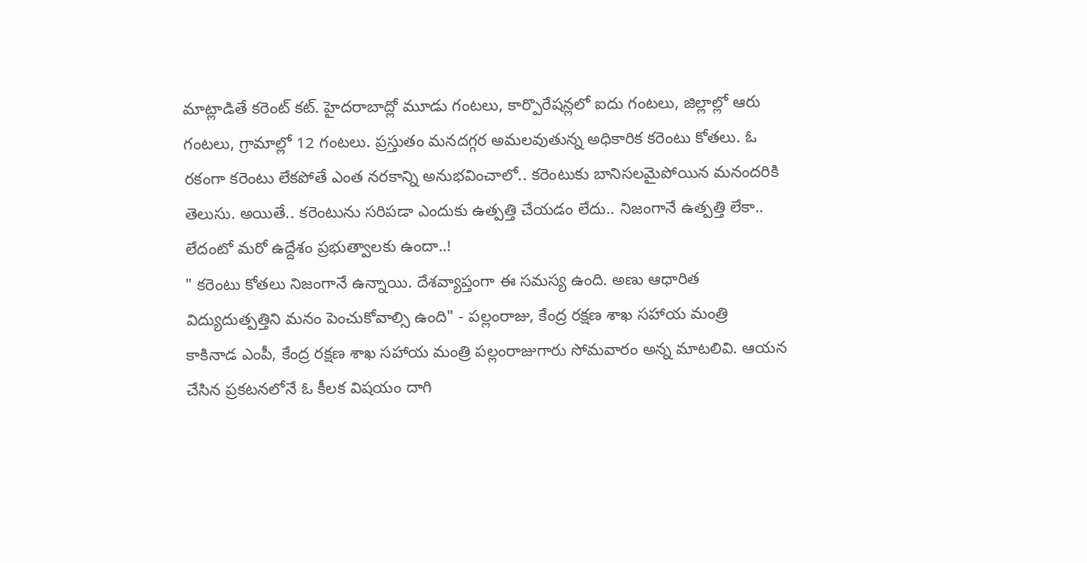మాట్లాడితే కరెంట్ కట్. హైదరాబాద్లో మూడు గంటలు, కార్పొరేషన్లలో ఐదు గంటలు, జిల్లాల్లో ఆరు గంటలు, గ్రామాల్లో 12 గంటలు. ప్రస్తుతం మనదగ్గర అమలవుతున్న అధికారిక కరెంటు కోతలు. ఓ రకంగా కరెంటు లేకపోతే ఎంత నరకాన్ని అనుభవించాలో.. కరెంటుకు బానిసలమైపోయిన మనందరికి తెలుసు. అయితే.. కరెంటును సరిపడా ఎందుకు ఉత్పత్తి చేయడం లేదు.. నిజంగానే ఉత్పత్తి లేకా.. లేదంటో మరో ఉద్దేశం ప్రభుత్వాలకు ఉందా..!
" కరెంటు కోతలు నిజంగానే ఉన్నాయి. దేశవ్యాప్తంగా ఈ సమస్య ఉంది. అణు ఆధారిత విద్యుదుత్పత్తిని మనం పెంచుకోవాల్సి ఉంది" - పల్లంరాజు, కేంద్ర రక్షణ శాఖ సహాయ మంత్రి
కాకినాడ ఎంపీ, కేంద్ర రక్షణ శాఖ సహాయ మంత్రి పల్లంరాజుగారు సోమవారం అన్న మాటలివి. ఆయన చేసిన ప్రకటనలోనే ఓ కీలక విషయం దాగి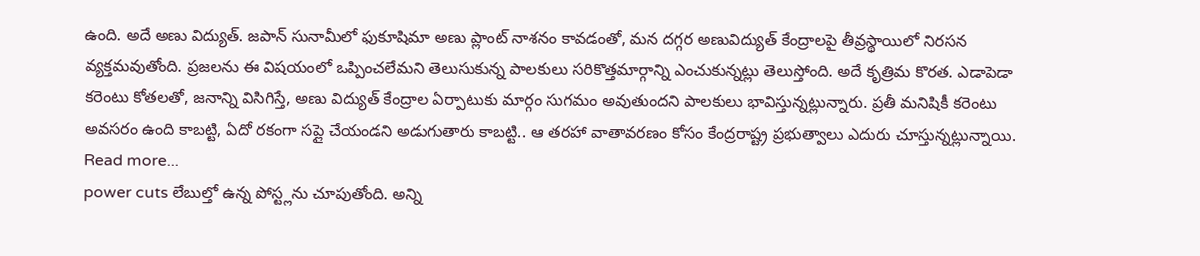ఉంది. అదే అణు విద్యుత్. జపాన్ సునామీలో ఫుకూషిమా అణు ప్లాంట్ నాశనం కావడంతో, మన దగ్గర అణువిద్యుత్ కేంద్రాలపై తీవ్రస్థాయిలో నిరసన వ్యక్తమవుతోంది. ప్రజలను ఈ విషయంలో ఒప్పించలేమని తెలుసుకున్న పాలకులు సరికొత్తమార్గాన్ని ఎంచుకున్నట్లు తెలుస్తోంది. అదే కృత్రిమ కొరత. ఎడాపెడా కరెంటు కోతలతో, జనాన్ని విసిగిస్తే, అణు విద్యుత్ కేంద్రాల ఏర్పాటుకు మార్గం సుగమం అవుతుందని పాలకులు భావిస్తున్నట్లున్నారు. ప్రతీ మనిషికీ కరెంటు అవసరం ఉంది కాబట్టి, ఏదో రకంగా సప్లై చేయండని అడుగుతారు కాబట్టి.. ఆ తరహా వాతావరణం కోసం కేంద్రరాష్ట్ర ప్రభుత్వాలు ఎదురు చూస్తున్నట్లున్నాయి.
Read more...
power cuts లేబుల్తో ఉన్న పోస్ట్లను చూపుతోంది. అన్ని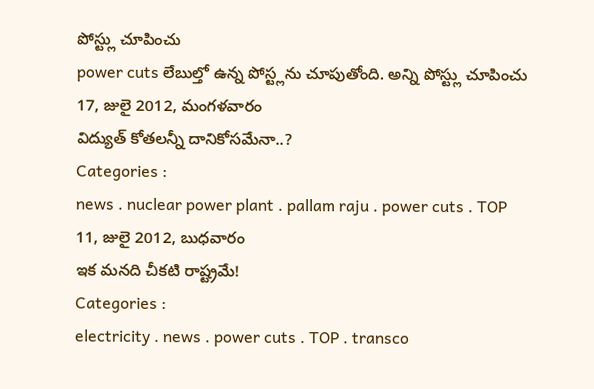పోస్ట్లు చూపించు
power cuts లేబుల్తో ఉన్న పోస్ట్లను చూపుతోంది. అన్ని పోస్ట్లు చూపించు
17, జులై 2012, మంగళవారం
విద్యుత్ కోతలన్నీ దానికోసమేనా..?
Categories :
news . nuclear power plant . pallam raju . power cuts . TOP
11, జులై 2012, బుధవారం
ఇక మనది చీకటి రాష్ట్రమే!
Categories :
electricity . news . power cuts . TOP . transco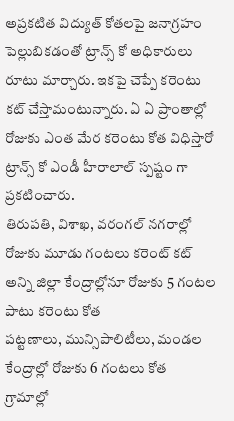అప్రకటిత విద్యుత్ కోతలపై జనాగ్రహం పెల్లుబికడంతో ట్రాన్స్ కో అధికారులు రూటు మార్చారు. ఇకపై చెప్పే కరెంటు కట్ చేస్తామంటున్నారు. ఏ ఏ ప్రాంతాల్లో రోజుకు ఎంత మేర కరెంటు కోత విధిస్తారో ట్రాన్స్ కో ఎండీ హీరాలాల్ స్పష్టం గా ప్రకటించారు.
తిరుపతి, విశాఖ, వరంగల్ నగరాల్లో రోజుకు మూడు గంటలు కరెంట్ కట్
అన్ని జిల్లా కేంద్రాల్లోనూ రోజుకు 5 గంటల పాటు కరెంటు కోత
పట్టణాలు, మున్సిపాలిటీలు, మండల కేంద్రాల్లో రోజుకు 6 గంటలు కోత
గ్రామాల్లో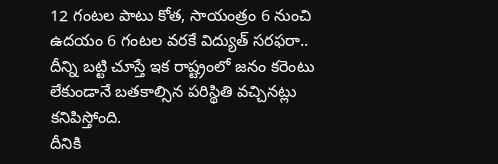12 గంటల పాటు కోత, సాయంత్రం 6 నుంచి ఉదయం 6 గంటల వరకే విద్యుత్ సరఫరా..
దీన్ని బట్టి చూస్తే ఇక రాష్ట్రంలో జనం కరెంటు లేకుండానే బతకాల్సిన పరిస్థితి వచ్చినట్లు కనిపిస్తోంది.
దీనికి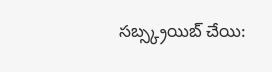సబ్స్క్రయిబ్ చేయి: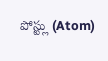పోస్ట్లు (Atom)